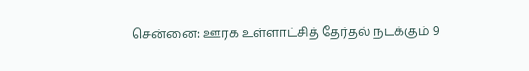சென்னை: ஊரக உள்ளாட்சித் தேர்தல் நடக்கும் 9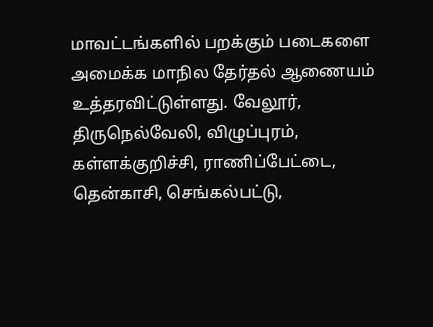மாவட்டங்களில் பறக்கும் படைகளை அமைக்க மாநில தேர்தல் ஆணையம் உத்தரவிட்டுள்ளது. வேலூர், திருநெல்வேலி, விழுப்புரம், கள்ளக்குறிச்சி, ராணிப்பேட்டை, தென்காசி, செங்கல்பட்டு,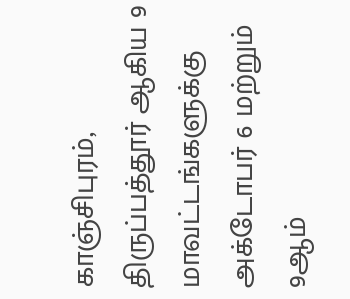காஞ்சிபுரம், திருப்பத்தூர் ஆகிய 9 மாவட்டங்களுக்கு அக்டோபர் 6 மற்றும் 9ஆம்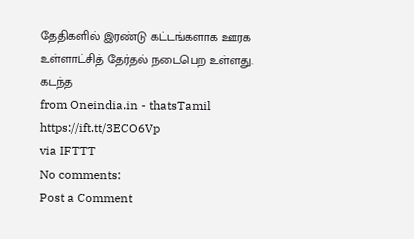தேதிகளில் இரண்டு கட்டங்களாக ஊரக உள்ளாட்சித் தேர்தல் நடைபெற உள்ளது. கடந்த
from Oneindia.in - thatsTamil https://ift.tt/3ECO6Vp
via IFTTT
No comments:
Post a Comment